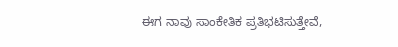ಈಗ ನಾವು ಸಾಂಕೇತಿಕ ಪ್ರತಿಭಟಿಸುತ್ತೇವೆ,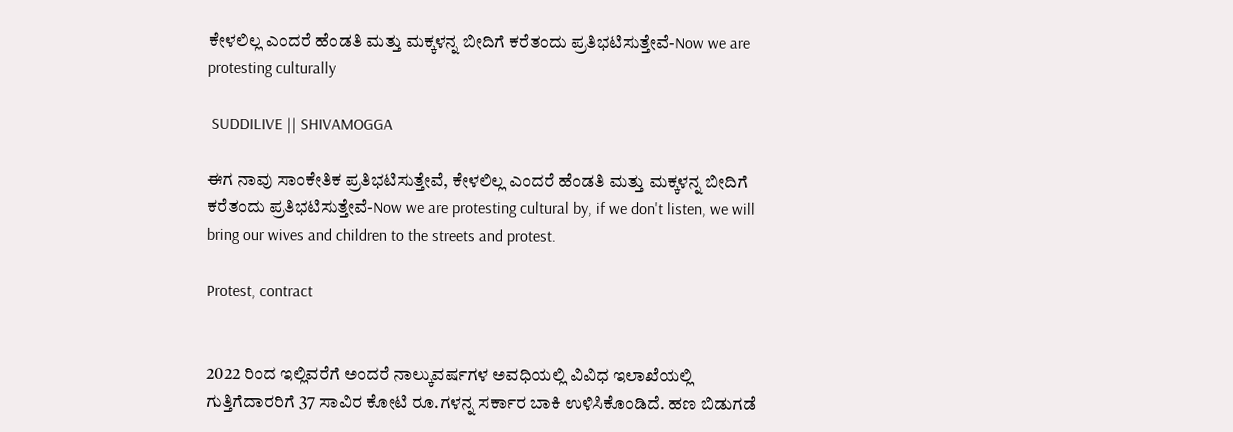ಕೇಳಲಿಲ್ಲ ಎಂದರೆ ಹೆಂಡತಿ ಮತ್ತು ಮಕ್ಕಳನ್ನ ಬೀದಿಗೆ ಕರೆತಂದು ಪ್ರತಿಭಟಿಸುತ್ತೇವೆ-Now we are protesting culturally

 SUDDILIVE || SHIVAMOGGA

ಈಗ ನಾವು ಸಾಂಕೇತಿಕ ಪ್ರತಿಭಟಿಸುತ್ತೇವೆ, ಕೇಳಲಿಲ್ಲ ಎಂದರೆ ಹೆಂಡತಿ ಮತ್ತು ಮಕ್ಕಳನ್ನ ಬೀದಿಗೆ ಕರೆತಂದು ಪ್ರತಿಭಟಿಸುತ್ತೇವೆ-Now we are protesting cultural by, if we don't listen, we will bring our wives and children to the streets and protest.

Protest, contract


2022 ರಿಂದ ಇಲ್ಲಿವರೆಗೆ ಅಂದರೆ ನಾಲ್ಕುವರ್ಷಗಳ ಅವಧಿಯಲ್ಲಿ ವಿವಿಧ ಇಲಾಖೆಯಲ್ಲಿ ಗುತ್ತಿಗೆದಾರರಿಗೆ 37 ಸಾವಿರ ಕೋಟಿ ರೂ.ಗಳನ್ನ ಸರ್ಕಾರ ಬಾಕಿ ಉಳಿಸಿಕೊಂಡಿದೆ. ಹಣ ಬಿಡುಗಡೆ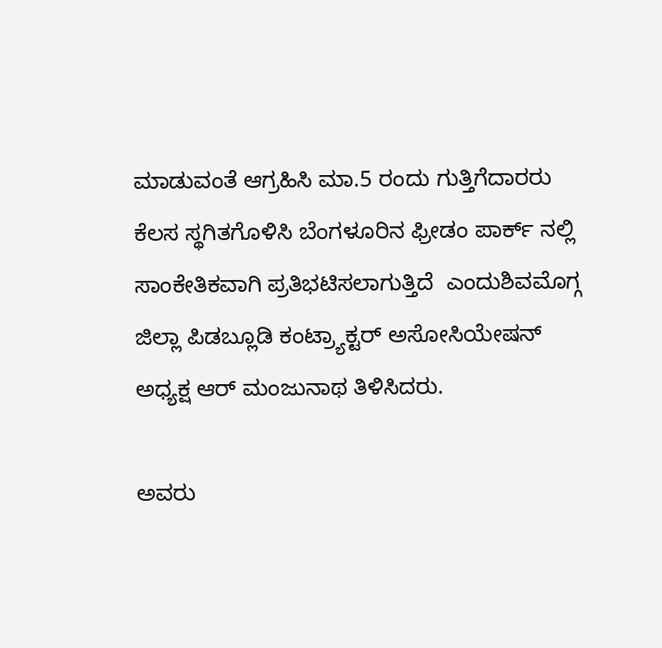ಮಾಡುವಂತೆ ಆಗ್ರಹಿಸಿ ಮಾ.5 ರಂದು ಗುತ್ತಿಗೆದಾರರು ಕೆಲಸ ಸ್ಥಗಿತಗೊಳಿಸಿ ಬೆಂಗಳೂರಿನ ಫ್ರೀಡಂ ಪಾರ್ಕ್ ನಲ್ಲಿ ಸಾಂಕೇತಿಕವಾಗಿ ಪ್ರತಿಭಟಿಸಲಾಗುತ್ತಿದೆ  ಎಂದುಶಿವಮೊಗ್ಗ ಜಿಲ್ಲಾ ಪಿಡಬ್ಲೂಡಿ ಕಂಟ್ರ್ಯಾಕ್ಟರ್ ಅಸೋಸಿಯೇಷನ್ ಅಧ್ಯಕ್ಷ ಆರ್ ಮಂಜುನಾಥ ತಿಳಿಸಿದರು.

ಅವರು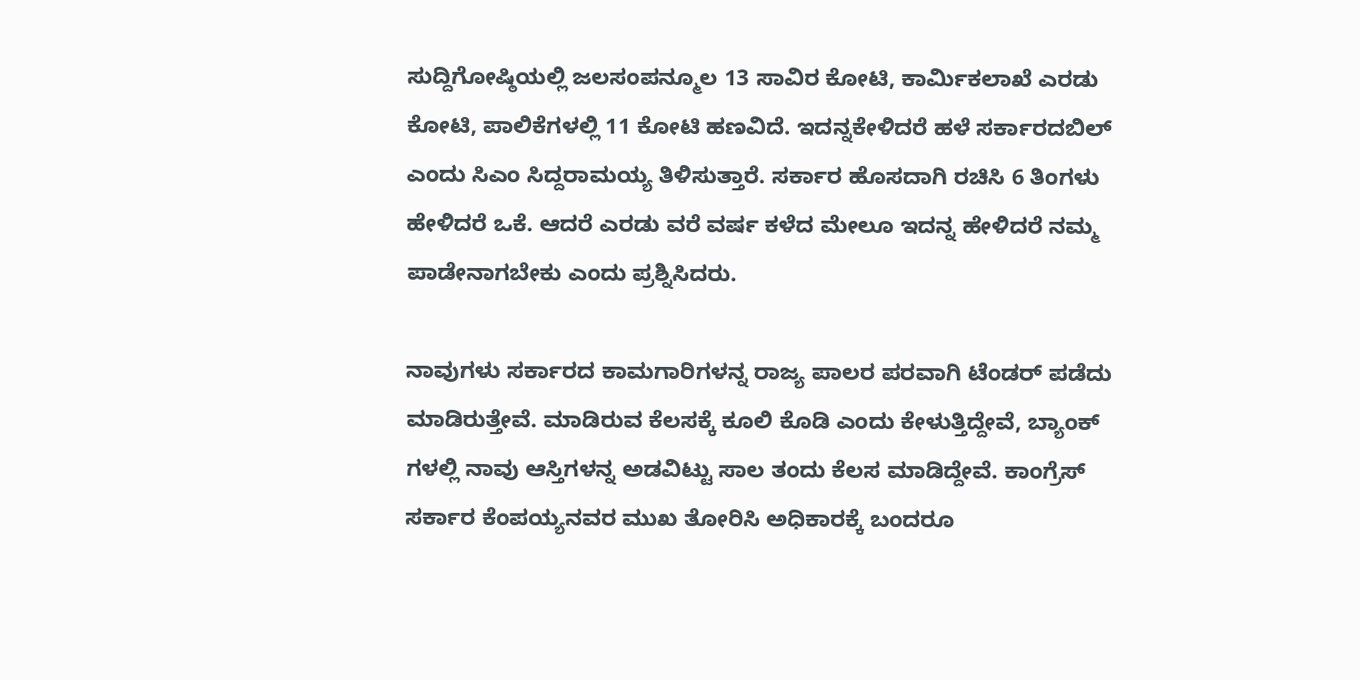ಸುದ್ದಿಗೋಷ್ಠಿಯಲ್ಲಿ ಜಲಸಂಪನ್ಮೂಲ 13 ಸಾವಿರ ಕೋಟಿ, ಕಾರ್ಮಿಕಲಾಖೆ ಎರಡು ಕೋಟಿ, ಪಾಲಿಕೆಗಳಲ್ಲಿ 11 ಕೋಟಿ ಹಣವಿದೆ. ಇದನ್ನ‌ಕೇಳಿದರೆ ಹಳೆ ಸರ್ಕಾರದಬಿಲ್‌ ಎಂದು ಸಿಎಂ ಸಿದ್ದರಾಮಯ್ಯ ತಿಳಿಸುತ್ತಾರೆ. ಸರ್ಕಾರ ಹೊಸದಾಗಿ ರಚಿಸಿ 6 ತಿಂಗಳು ಹೇಳಿದರೆ ಒಕೆ. ಆದರೆ ಎರಡು ವರೆ ವರ್ಷ ಕಳೆದ ಮೇಲೂ ಇದನ್ನ ಹೇಳಿದರೆ ನಮ್ಮ ಪಾಡೇನಾಗಬೇಕು ಎಂದು ಪ್ರಶ್ನಿಸಿದರು.

ನಾವುಗಳು ಸರ್ಕಾರದ ಕಾಮಗಾರಿಗಳನ್ನ ರಾಜ್ಯ ಪಾಲರ ಪರವಾಗಿ ಟೆಂಡರ್ ಪಡೆದು ಮಾಡಿರುತ್ತೇವೆ. ಮಾಡಿರುವ ಕೆಲಸಕ್ಕೆ ಕೂಲಿ ಕೊಡಿ ಎಂದು ಕೇಳುತ್ತಿದ್ದೇವೆ, ಬ್ಯಾಂಕ್ ಗಳಲ್ಲಿ ನಾವು ಆಸ್ತಿಗಳನ್ನ‌ ಅಡವಿಟ್ಟು ಸಾಲ ತಂದು ಕೆಲಸ ಮಾಡಿದ್ದೇವೆ. ಕಾಂಗ್ರೆಸ್ ಸರ್ಕಾರ ಕೆಂಪಯ್ಯನವರ ಮುಖ ತೋರಿಸಿ ಅಧಿಕಾರಕ್ಕೆ ಬಂದರೂ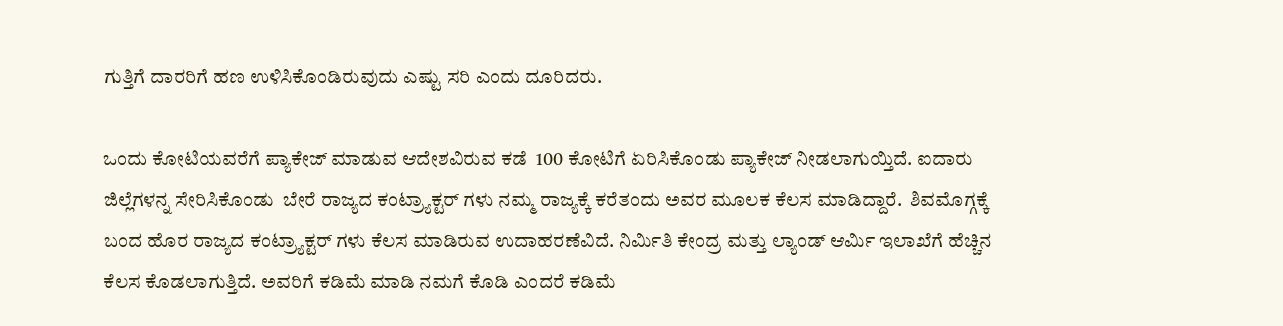ಗುತ್ತಿಗೆ ದಾರರಿಗೆ ಹಣ ಉಳಿಸಿಕೊಂಡಿರುವುದು ಎಷ್ಟು ಸರಿ ಎಂದು ದೂರಿದರು.

ಒಂದು ಕೋಟಿಯವರೆಗೆ ಪ್ಯಾಕೇಜ್ ಮಾಡುವ ಆದೇಶವಿರುವ ಕಡೆ  100 ಕೋಟಿಗೆ ಏರಿಸಿಕೊಂಡು ಪ್ಯಾಕೇಜ್ ನೀಡಲಾಗುಯ್ತಿದೆ. ಐದಾರು ಜಿಲ್ಲೆಗಳನ್ನ ಸೇರಿಸಿಕೊಂಡು  ಬೇರೆ ರಾಜ್ಯದ ಕಂಟ್ರ್ಯಾಕ್ಟರ್ ಗಳು ನಮ್ಮ ರಾಜ್ಯಕ್ಕೆ ಕರೆತಂದು ಅವರ ಮೂಲಕ ಕೆಲಸ ಮಾಡಿದ್ದಾರೆ.  ಶಿವಮೊಗ್ಗಕ್ಕೆ ಬಂದ ಹೊರ ರಾಜ್ಯದ ಕಂಟ್ರ್ಯಾಕ್ಟರ್ ಗಳು ಕೆಲಸ ಮಾಡಿರುವ ಉದಾಹರಣೆವಿದೆ. ನಿರ್ಮಿತಿ ಕೇಂದ್ರ ಮತ್ತು ಲ್ಯಾಂಡ್ ಆರ್ಮಿ ಇಲಾಖೆಗೆ ಹೆಚ್ಚಿನ ಕೆಲಸ ಕೊಡಲಾಗುತ್ತಿದೆ. ಅವರಿಗೆ ಕಡಿಮೆ ಮಾಡಿ ನಮಗೆ ಕೊಡಿ ಎಂದರೆ ಕಡಿಮೆ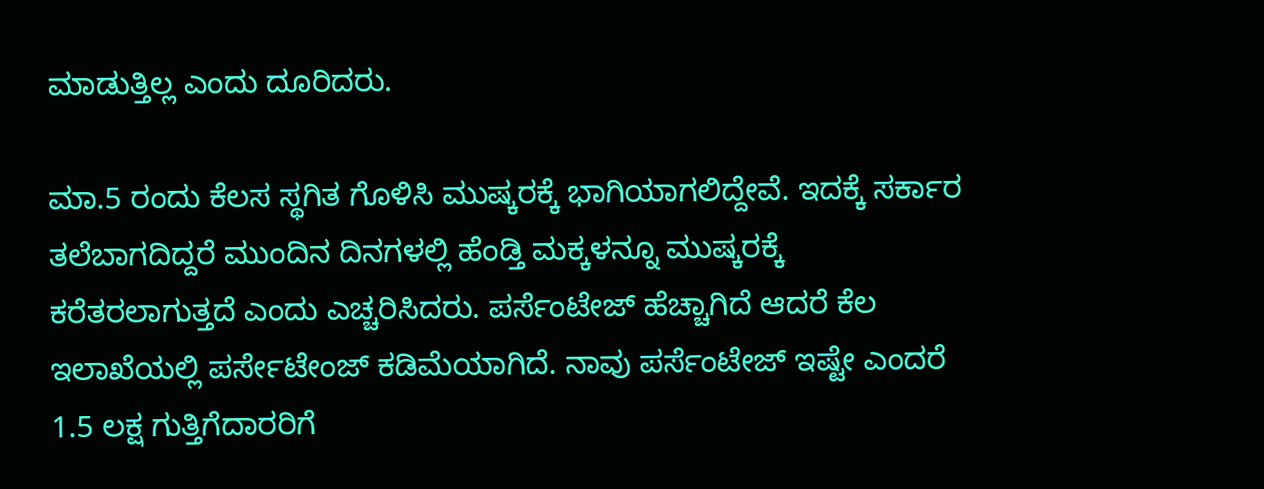ಮಾಡುತ್ತಿಲ್ಲ ಎಂದು ದೂರಿದರು.

ಮಾ.5 ರಂದು ಕೆಲಸ ಸ್ಥಗಿತ ಗೊಳಿಸಿ ಮುಷ್ಕರಕ್ಕೆ ಭಾಗಿಯಾಗಲಿದ್ದೇವೆ. ಇದಕ್ಕೆ ಸರ್ಕಾರ ತಲೆಬಾಗದಿದ್ದರೆ ಮುಂದಿನ ದಿನಗಳಲ್ಲಿ ಹೆಂಡ್ತಿ ಮಕ್ಕಳನ್ನೂ ಮುಷ್ಕರಕ್ಕೆ ಕರೆತರಲಾಗುತ್ತದೆ ಎಂದು ಎಚ್ಚರಿಸಿದರು. ಪರ್ಸೆಂಟೇಜ್ ಹೆಚ್ಚಾಗಿದೆ ಆದರೆ ಕೆಲ ಇಲಾಖೆಯಲ್ಲಿ ಪರ್ಸೇಟೇಂಜ್ ಕಡಿಮೆಯಾಗಿದೆ. ನಾವು ಪರ್ಸೆಂಟೇಜ್ ಇಷ್ಟೇ ಎಂದರೆ 1.5 ಲಕ್ಷ ಗುತ್ತಿಗೆದಾರರಿಗೆ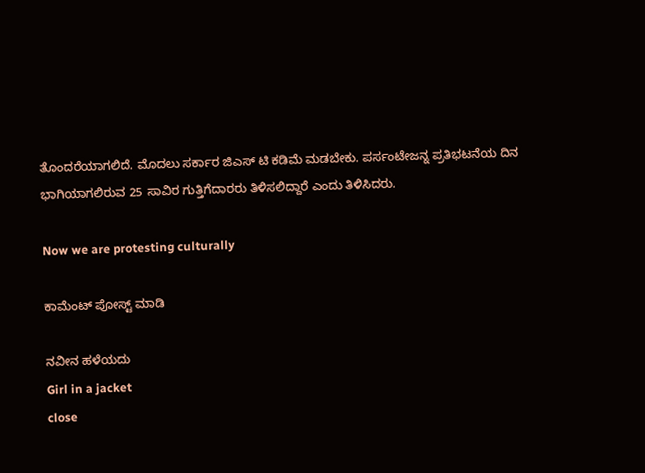ತೊಂದರೆಯಾಗಲಿದೆ. ಮೊದಲು ಸರ್ಕಾರ ಜಿಎಸ್ ಟಿ ಕಡಿಮೆ ಮಡಬೇಕು. ಪರ್ಸಂಟೇಜನ್ನ ಪ್ರತಿಭಟನೆಯ ದಿನ ಭಾಗಿಯಾಗಲಿರುವ 25 ಸಾವಿರ ಗುತ್ತಿಗೆದಾರರು ತಿಳಿಸಲಿದ್ದಾರೆ ಎಂದು ತಿಳಿಸಿದರು.

Now we are protesting culturally

ಕಾಮೆಂಟ್‌‌ ಪೋಸ್ಟ್‌ ಮಾಡಿ

ನವೀನ ಹಳೆಯದು
Girl in a jacket
close